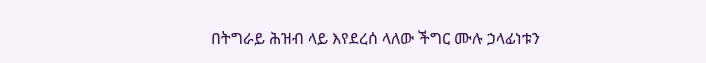በትግራይ ሕዝብ ላይ እየደረሰ ላለው ችግር ሙሉ ኃላፊነቱን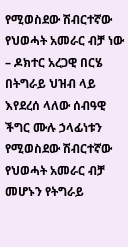የሚወስደው ሽብርተኛው የህወሓት አመራር ብቻ ነው – ዶክተር አረጋዊ በርሄ
በትግራይ ህዝብ ላይ እየደረሰ ላለው ሰብዓዊ ችግር ሙሉ ኃላፊነቱን የሚወስደው ሽብርተኛው የህወሓት አመራር ብቻ መሆኑን የትግራይ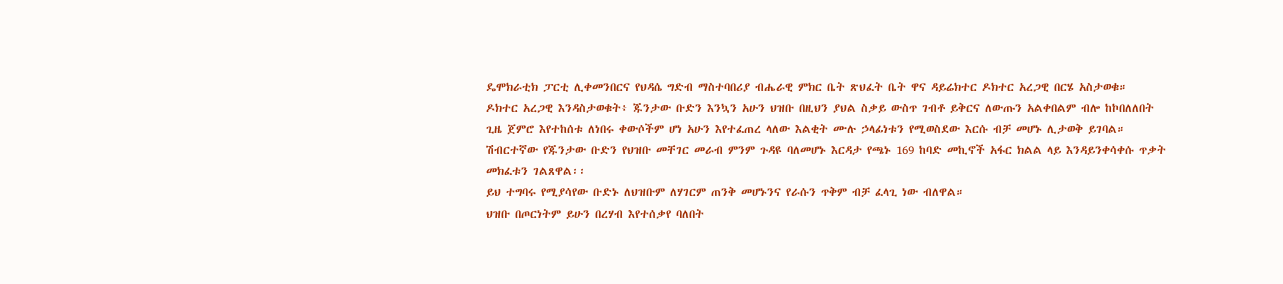ዴሞክራቲክ ፓርቲ ሊቀመንበርና የህዳሴ ግድብ ማስተባበሪያ ብሔራዊ ምክር ቤት ጽህፈት ቤት ዋና ዳይሬክተር ዶክተር አረጋዊ በርሄ አስታወቁ።
ዶክተር አረጋዊ እንዳስታወቁት፥ ጁንታው ቡድን እንኳን አሁን ህዝቡ በዚህን ያህል ስቃይ ውስጥ ገብቶ ይቅርና ለውጡን አልቀበልም ብሎ ከኮበለለበት ጊዜ ጀምሮ እየተከሰቱ ለነበሩ ቀውሶችም ሆነ አሁን እየተፈጠረ ላለው እልቂት ሙሉ ኃላፊነቱን የሚወስደው እርሱ ብቻ መሆኑ ሊታወቅ ይገባል።
ሽብርተኛው የጁንታው ቡድን የህዝቡ መቸገር መራብ ምንም ጉዳዩ ባለመሆኑ እርዳታ የጫኑ 169 ከባድ መኪኖች አፋር ክልል ላይ እንዳይንቀሳቀሱ ጥቃት መክፈቱን ገልጸዋል፡፡
ይህ ተግባሩ የሚያሳየው ቡድኑ ለህዝቡም ለሃገርም ጠንቅ መሆኑንና የራሱን ጥቅም ብቻ ፈላጊ ነው ብለዋል።
ህዝቡ በጦርነትም ይሁን በረሃብ እየተሰቃየ ባለበት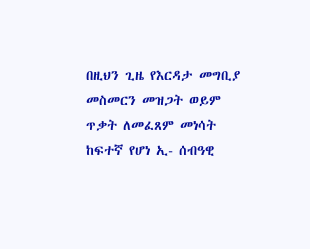በዚህን ጊዜ የእርዳታ መግቢያ መስመርን መዝጋት ወይም ጥቃት ለመፈጸም መነሳት ከፍተኛ የሆነ ኢ- ሰብዓዊ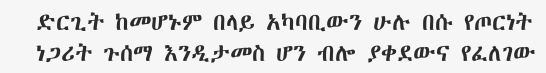ድርጊት ከመሆኑም በላይ አካባቢውን ሁሉ በሱ የጦርነት ነጋሪት ጉሰማ እንዲታመስ ሆን ብሎ ያቀደውና የፈለገው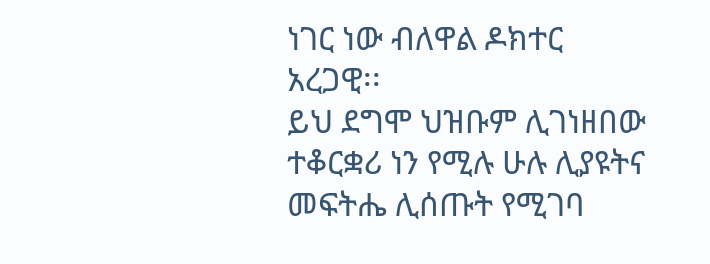ነገር ነው ብለዋል ዶክተር አረጋዊ፡፡
ይህ ደግሞ ህዝቡም ሊገነዘበው ተቆርቋሪ ነን የሚሉ ሁሉ ሊያዩትና መፍትሔ ሊሰጡት የሚገባ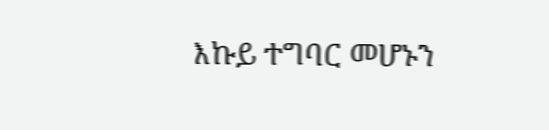እኩይ ተግባር መሆኑን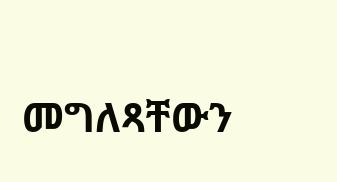መግለጻቸውን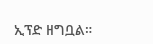ኢፕድ ዘግቧል።